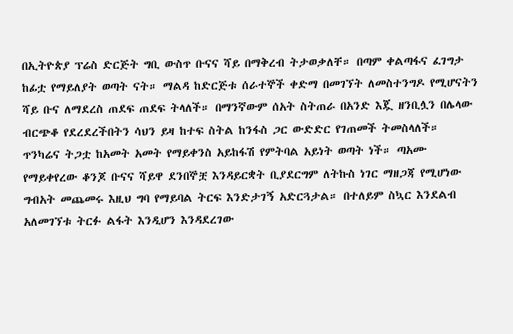በኢትዮጵያ ፕሬስ ድርጅት ግቢ ውስጥ ቡናና ሻይ በማቅረብ ትታወቃለቸ። በጣም ቀልጣፋና ፈገግታ ከፊቷ የማይለያት ወጣት ናት። ማልዳ ከድርጅቱ ሰራተኞች ቀድማ በመገኘት ለመስተንግዶ የሚሆናትን ሻይ ቡና ለማደረስ ጠደፍ ጠደፍ ትላለች። በማንኛውም ሰአት ስትጠራ በአንድ እጇ ዘንቢሏን በሌላው ብርጭቆ የደረደረችበትን ሳህን ይዛ ከተፍ ስትል ከንፋስ ጋር ውድድር የገጠመች ትመስላለች።
ጥንካሬና ትጋቷ ከአመት አመት የማይቀንስ አይከፋሽ የምትባል አይነት ወጣት ነች። ጣአሙ የማይቀየረው ቆንጆ ቡናና ሻይዋ ደንበኞቿ እንዳይርቋት ቢያደርግም ለትኩስ ነገር ማዘጋጃ የሚሆነው ግብአት መጨመሩ እዚህ ግባ የማይባል ትርፍ እንድታገኝ አድርጓታል። በተለይም ስኳር እንደልብ አለመገኘቱ ትርፉ ልፋት እንዲሆን እንዳደረገው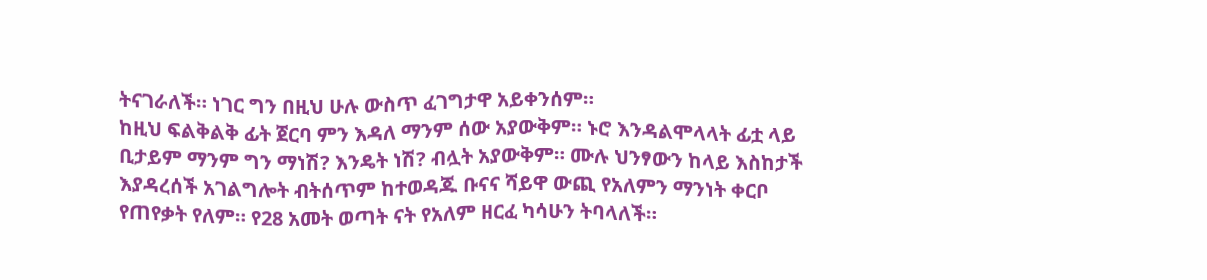ትናገራለች። ነገር ግን በዚህ ሁሉ ውስጥ ፈገግታዋ አይቀንሰም።
ከዚህ ፍልቅልቅ ፊት ጀርባ ምን እዳለ ማንም ሰው አያውቅም። ኑሮ እንዳልሞላላት ፊቷ ላይ ቢታይም ማንም ግን ማነሽ? እንዴት ነሽ? ብሏት አያውቅም። ሙሉ ህንፃውን ከላይ እስከታች እያዳረሰች አገልግሎት ብትሰጥም ከተወዳጁ ቡናና ሻይዋ ውጪ የአለምን ማንነት ቀርቦ የጠየቃት የለም። የ28 አመት ወጣት ናት የአለም ዘርፈ ካሳሁን ትባላለች።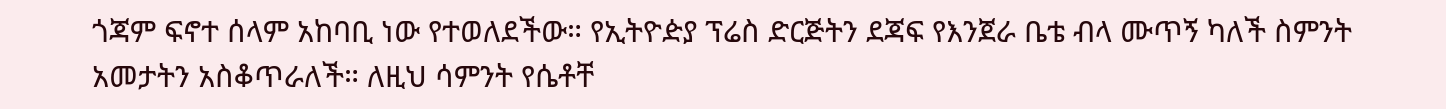ጎጃም ፍኖተ ሰላም አከባቢ ነው የተወለደችው። የኢትዮዽያ ፕሬስ ድርጅትን ደጃፍ የእንጀራ ቤቴ ብላ ሙጥኝ ካለች ስምንት አመታትን አስቆጥራለች። ለዚህ ሳምንት የሴቶቸ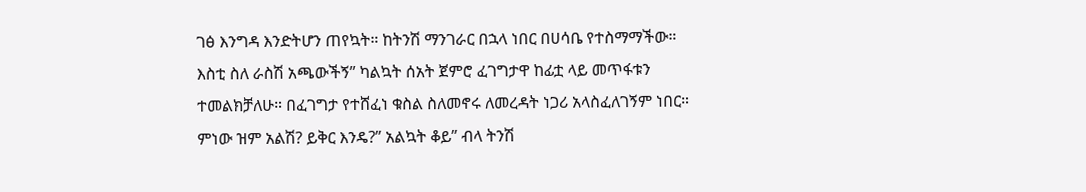ገፅ እንግዳ እንድትሆን ጠየኳት። ከትንሽ ማንገራር በኋላ ነበር በሀሳቤ የተስማማችው።
እስቲ ስለ ራስሽ አጫውችኝ” ካልኳት ሰአት ጀምሮ ፈገግታዋ ከፊቷ ላይ መጥፋቱን ተመልክቻለሁ። በፈገግታ የተሸፈነ ቁስል ስለመኖሩ ለመረዳት ነጋሪ አላስፈለገኝም ነበር። ምነው ዝም አልሽ? ይቅር እንዴ?” አልኳት ቆይ” ብላ ትንሽ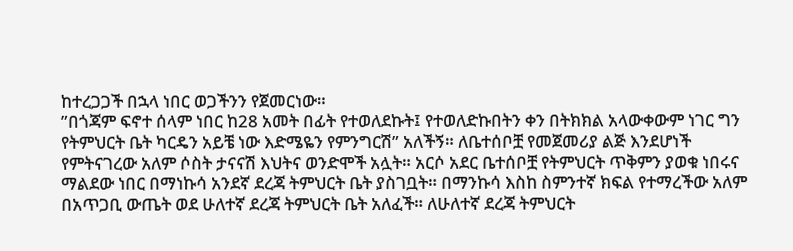ከተረጋጋች በኋላ ነበር ወጋችንን የጀመርነው።
”በጎጃም ፍኖተ ሰላም ነበር ከ28 አመት በፊት የተወለደኩት፤ የተወለድኩበትን ቀን በትክክል አላውቀውም ነገር ግን የትምህርት ቤት ካርዴን አይቼ ነው እድሜዬን የምንግርሽ” አለችኝ። ለቤተሰቦቿ የመጀመሪያ ልጅ እንደሆነች የምትናገረው አለም ሶስት ታናናሽ እህትና ወንድሞች አሏት። አርሶ አደር ቤተሰቦቿ የትምህርት ጥቅምን ያወቁ ነበሩና ማልደው ነበር በማነኩሳ አንደኛ ደረጃ ትምህርት ቤት ያስገቧት። በማንኩሳ እስከ ስምንተኛ ክፍል የተማረችው አለም በአጥጋቢ ውጤት ወደ ሁለተኛ ደረጃ ትምህርት ቤት አለፈች። ለሁለተኛ ደረጃ ትምህርት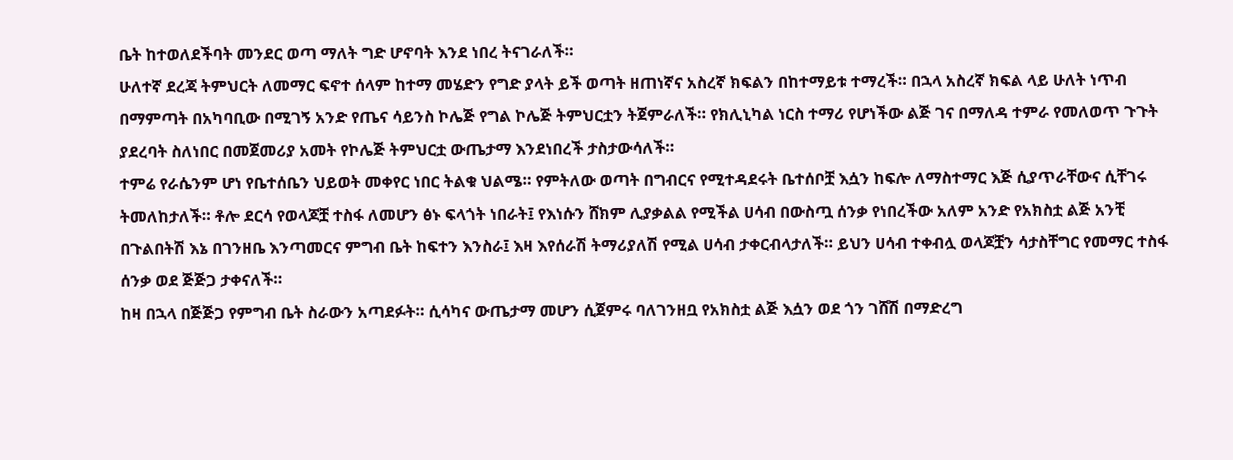ቤት ከተወለደችባት መንደር ወጣ ማለት ግድ ሆኖባት እንደ ነበረ ትናገራለች።
ሁለተኛ ደረጃ ትምህርት ለመማር ፍኖተ ሰላም ከተማ መሄድን የግድ ያላት ይች ወጣት ዘጠነኛና አስረኛ ክፍልን በከተማይቱ ተማረች። በኋላ አስረኛ ክፍል ላይ ሁለት ነጥብ በማምጣት በአካባቢው በሚገኝ አንድ የጤና ሳይንስ ኮሌጅ የግል ኮሌጅ ትምህርቷን ትጀምራለች። የክሊኒካል ነርስ ተማሪ የሆነችው ልጅ ገና በማለዳ ተምራ የመለወጥ ጉጉት ያደረባት ስለነበር በመጀመሪያ አመት የኮሌጅ ትምህርቷ ውጤታማ እንደነበረች ታስታውሳለች።
ተምሬ የራሴንም ሆነ የቤተሰቤን ህይወት መቀየር ነበር ትልቁ ህልሜ። የምትለው ወጣት በግብርና የሚተዳደሩት ቤተሰቦቿ እሷን ከፍሎ ለማስተማር እጅ ሲያጥራቸውና ሲቸገሩ ትመለከታለች። ቶሎ ደርሳ የወላጆቿ ተስፋ ለመሆን ፅኑ ፍላጎት ነበራት፤ የእነሱን ሸክም ሊያቃልል የሚችል ሀሳብ በውስጧ ሰንቃ የነበረችው አለም አንድ የአክስቷ ልጅ አንቺ በጉልበትሽ እኔ በገንዘቤ እንጣመርና ምግብ ቤት ከፍተን እንስራ፤ እዛ እየሰራሽ ትማሪያለሽ የሚል ሀሳብ ታቀርብላታለች። ይህን ሀሳብ ተቀብሏ ወላጆቿን ሳታስቸግር የመማር ተስፋ ሰንቃ ወደ ጅጅጋ ታቀናለች።
ከዛ በኋላ በጅጅጋ የምግብ ቤት ስራውን አጣደፉት። ሲሳካና ውጤታማ መሆን ሲጀምሩ ባለገንዘቧ የአክስቷ ልጅ እሷን ወደ ጎን ገሸሽ በማድረግ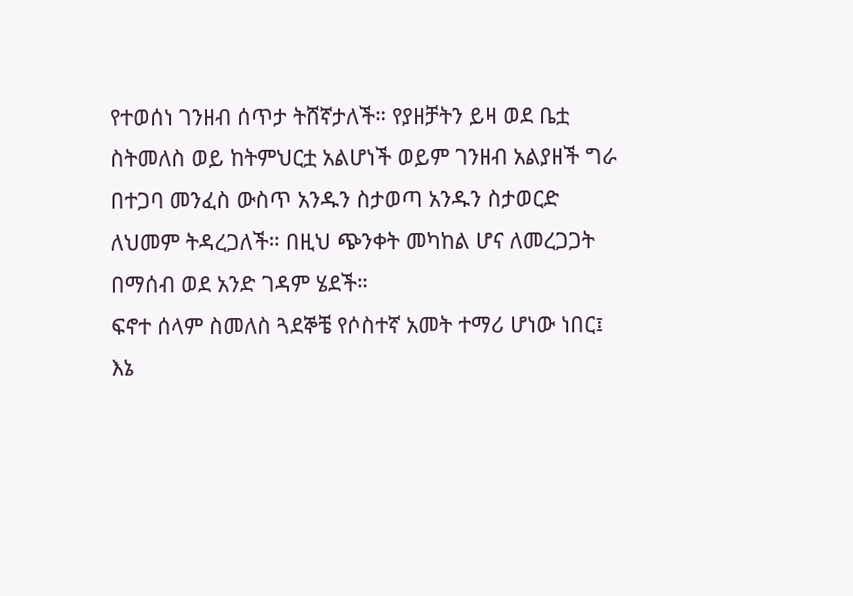የተወሰነ ገንዘብ ሰጥታ ትሸኛታለች። የያዘቻትን ይዛ ወደ ቤቷ ስትመለስ ወይ ከትምህርቷ አልሆነች ወይም ገንዘብ አልያዘች ግራ በተጋባ መንፈስ ውስጥ አንዱን ስታወጣ አንዱን ስታወርድ ለህመም ትዳረጋለች። በዚህ ጭንቀት መካከል ሆና ለመረጋጋት በማሰብ ወደ አንድ ገዳም ሄደች።
ፍኖተ ሰላም ስመለስ ጓደኞቼ የሶስተኛ አመት ተማሪ ሆነው ነበር፤ እኔ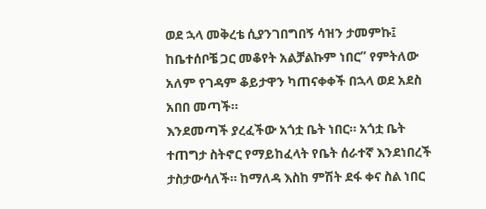ወደ ኋላ መቅረቴ ሲያንገበግበኝ ሳዝን ታመምኩ፤ ከቤተሰቦቼ ጋር መቆየት አልቻልኩም ነበር” የምትለው አለም የገዳም ቆይታዋን ካጠናቀቀች በኋላ ወደ አደስ አበበ መጣች።
እንደመጣች ያረፈችው አጎቷ ቤት ነበር። አጎቷ ቤት ተጠግታ ስትኖር የማይከፈላት የቤት ሰራተኛ እንደነበረች ታስታውሳለች። ከማለዳ እስከ ምሽት ደፋ ቀና ስል ነበር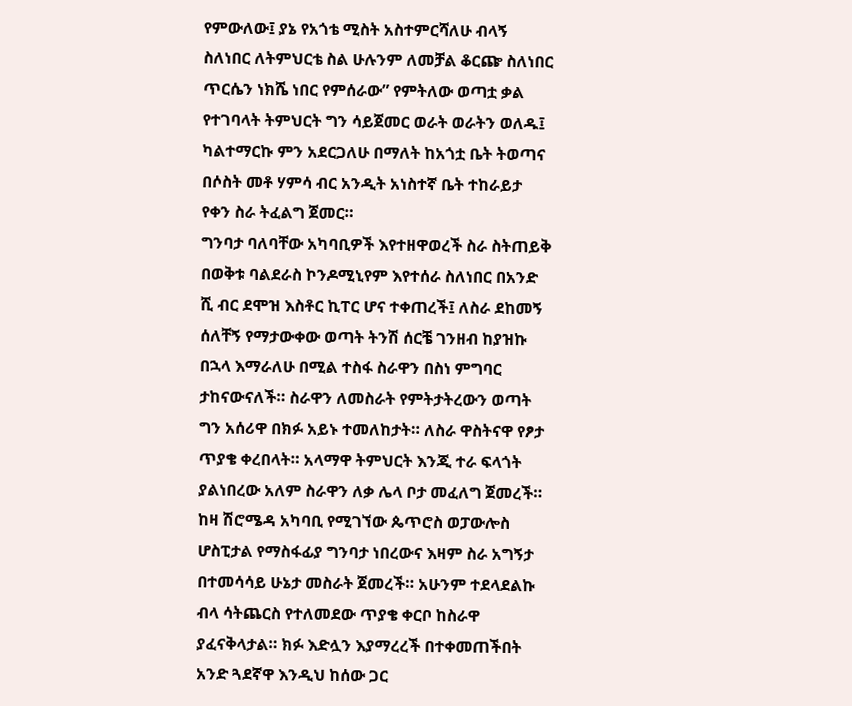የምውለው፤ ያኔ የአጎቴ ሚስት አስተምርሻለሁ ብላኝ ስለነበር ለትምህርቴ ስል ሁሉንም ለመቻል ቆርጬ ስለነበር ጥርሴን ነክሼ ነበር የምሰራው” የምትለው ወጣቷ ቃል የተገባላት ትምህርት ግን ሳይጀመር ወራት ወራትን ወለዱ፤ ካልተማርኩ ምን አደርጋለሁ በማለት ከአጎቷ ቤት ትወጣና በሶስት መቶ ሃምሳ ብር አንዲት አነስተኛ ቤት ተከራይታ የቀን ስራ ትፈልግ ጀመር።
ግንባታ ባለባቸው አካባቢዎች እየተዘዋወረች ስራ ስትጠይቅ በወቅቱ ባልደራስ ኮንዶሚኒየም እየተሰራ ስለነበር በአንድ ሺ ብር ደሞዝ እስቶር ኪፐር ሆና ተቀጠረች፤ ለስራ ደከመኝ ሰለቸኝ የማታውቀው ወጣት ትንሽ ሰርቼ ገንዘብ ከያዝኩ በኋላ እማራለሁ በሚል ተስፋ ስራዋን በስነ ምግባር ታከናውናለች። ስራዋን ለመስራት የምትታትረውን ወጣት ግን አሰሪዋ በክፉ አይኑ ተመለከታት። ለስራ ዋስትናዋ የፆታ ጥያቄ ቀረበላት። አላማዋ ትምህርት እንጂ ተራ ፍላጎት ያልነበረው አለም ስራዋን ለቃ ሌላ ቦታ መፈለግ ጀመረች።
ከዛ ሽሮሜዳ አካባቢ የሚገኘው ጴጥሮስ ወፓውሎስ ሆስፒታል የማስፋፊያ ግንባታ ነበረውና እዛም ስራ አግኝታ በተመሳሳይ ሁኔታ መስራት ጀመረች። አሁንም ተደላደልኩ ብላ ሳትጨርስ የተለመደው ጥያቄ ቀርቦ ከስራዋ ያፈናቅላታል። ክፉ እድሏን እያማረረች በተቀመጠችበት አንድ ጓደኛዋ እንዲህ ከሰው ጋር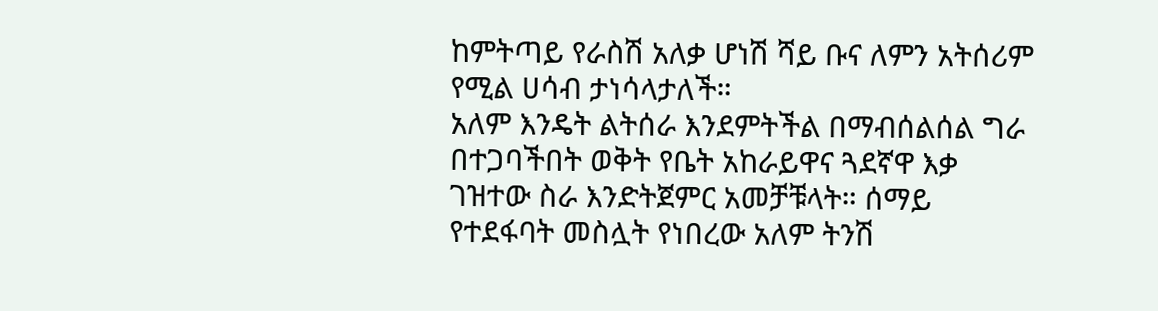ከምትጣይ የራስሽ አለቃ ሆነሽ ሻይ ቡና ለምን አትሰሪም የሚል ሀሳብ ታነሳላታለች።
አለም እንዴት ልትሰራ እንደምትችል በማብሰልሰል ግራ በተጋባችበት ወቅት የቤት አከራይዋና ጓደኛዋ እቃ ገዝተው ስራ እንድትጀምር አመቻቹላት። ሰማይ የተደፋባት መስሏት የነበረው አለም ትንሽ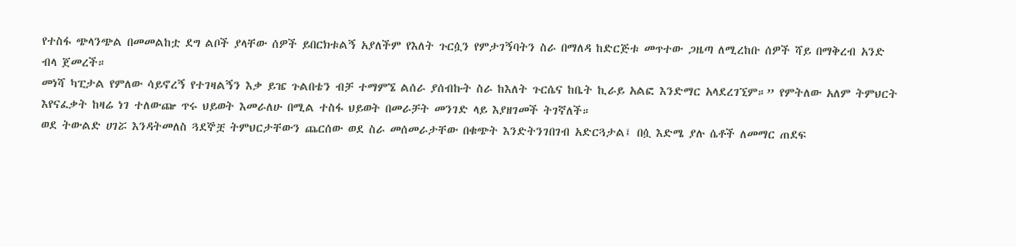የተስፋ ጭላንጭል በመመልከቷ ደግ ልቦች ያላቸው ሰዎች ይበርክቱልኝ አያለችም የእለት ጉርሷን የምታገኝባትን ስራ በማለዳ ከድርጅቱ መጥተው ጋዜጣ ለሚረከቡ ሰዎች ሻይ በማቅረብ አንድ ብላ ጀመረች።
መነሻ ካፒታል የምለው ሳይኖረኝ የተገዛልኝን እቃ ይዤ ጉልበቴን ብቻ ተማምኜ ልሰራ ያሰብኩት ስራ ከእለት ጉርሴና ከቤት ኪራይ አልፎ እንድማር አላደረገኚም።” የምትለው አለም ትምህርት እየናፈቃት ከዛሬ ነገ ተለውጬ ጥሩ ህይወት እመራለሁ በሚል ተስፋ ህይወት በመራቻት መንገድ ላይ እያዘገመች ትገኛለች።
ወደ ትውልድ ሀገሯ እንዳትመለስ ጓደኞቿ ትምህርታቸውን ጨርሰው ወደ ስራ መሰመራታቸው በቁጭት እንድትንገበገብ አድርጓታል፤ በሷ እድሜ ያሉ ሴቶች ለመማር ጠደፍ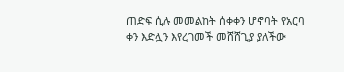ጠድፍ ሲሉ መመልከት ሰቀቀን ሆኖባት የአርባ ቀን እድሏን እየረገመች መሸሸጊያ ያለችው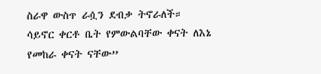ስራዋ ውስጥ ራሷን ደብቃ ትኖራለች።
ሳይኖር ቀርቶ ቤት የምውልባቸው ቀናት ለእኔ የመከራ ቀናት ናቸው”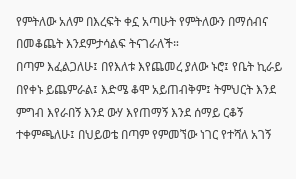የምትለው አለም በእረፍት ቀኗ አጣሁት የምትለውን በማሰብና በመቆጨት እንደምታሳልፍ ትናገራለች።
በጣም እፈልጋለሁ፤ በየእለቱ እየጨመረ ያለው ኑሮ፤ የቤት ኪራይ በየቀኑ ይጨምራል፤ እድሜ ቆሞ አይጠብቅም፤ ትምህርት እንደ ምግብ እየራበኝ እንደ ውሃ እየጠማኝ እንደ ሰማይ ርቆኝ ተቀምጫለሁ፤ በህይወቴ በጣም የምመኘው ነገር የተሻለ አገኝ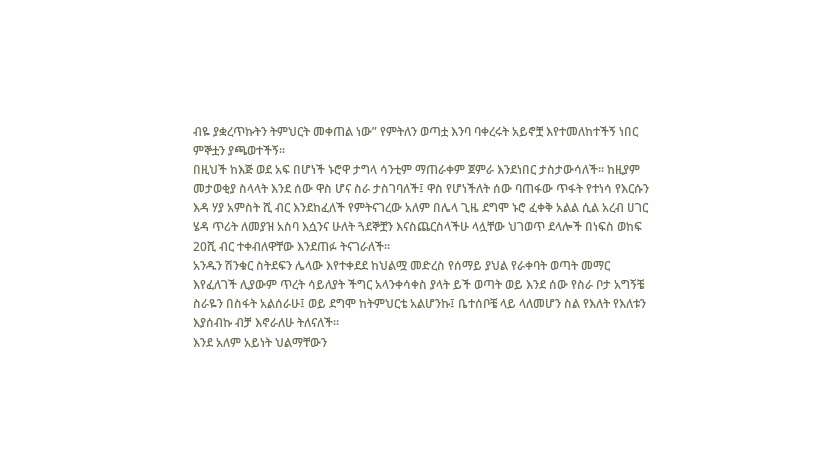ብዬ ያቋረጥኩትን ትምህርት መቀጠል ነው” የምትለን ወጣቷ እንባ ባቀረሩት አይኖቿ እየተመለከተችኝ ነበር ምኞቷን ያጫወተችኝ።
በዚህች ከእጅ ወደ አፍ በሆነች ኑሮዋ ታግላ ሳንቲም ማጠራቀም ጀምራ እንደነበር ታስታውሳለች። ከዚያም መታወቂያ ስላላት እንደ ሰው ዋስ ሆና ስራ ታስገባለች፤ ዋስ የሆነችለት ሰው ባጠፋው ጥፋት የተነሳ የእርሱን እዳ ሃያ አምስት ሺ ብር እንደከፈለች የምትናገረው አለም በሌላ ጊዜ ደግሞ ኑሮ ፈቀቅ አልል ሲል አረብ ሀገር ሄዳ ጥሪት ለመያዝ አስባ እሷንና ሁለት ጓደኞቿን እናስጨርስላችሁ ላሏቸው ህገወጥ ደላሎች በነፍስ ወከፍ 20ሺ ብር ተቀብለዋቸው እንደጠፉ ትናገራለች።
አንዱን ሽንቁር ስትደፍን ሌላው እየተቀደደ ከህልሟ መድረስ የሰማይ ያህል የራቀባት ወጣት መማር እየፈለገች ሊያውም ጥረት ሳይለያት ችግር አላንቀሳቀስ ያላት ይች ወጣት ወይ እንደ ሰው የስራ ቦታ አግኝቼ ስራዬን በስፋት አልሰራሁ፤ ወይ ደግሞ ከትምህርቴ አልሆንኩ፤ ቤተሰቦቼ ላይ ላለመሆን ስል የእለት የእለቱን እያሰብኩ ብቻ እኖራለሁ ትለናለች።
እንደ አለም አይነት ህልማቸውን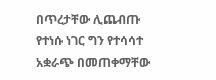በጥረታቸው ሊጨብጡ የተነሱ ነገር ግን የተሳሳተ አቋራጭ በመጠቀማቸው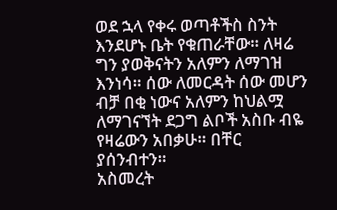ወደ ኋላ የቀሩ ወጣቶችስ ስንት እንደሆኑ ቤት የቁጠራቸው። ለዛሬ ግን ያወቅናትን አለምን ለማገዝ እንነሳ። ሰው ለመርዳት ሰው መሆን ብቻ በቂ ነውና አለምን ከህልሟ ለማገናኘት ደጋግ ልቦች አስቡ ብዬ የዛሬውን አበቃሁ። በቸር ያሰንብተን።
አስመረት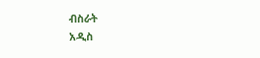ብስራት
አዲስ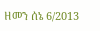ዘመን ሰኔ 6/2013